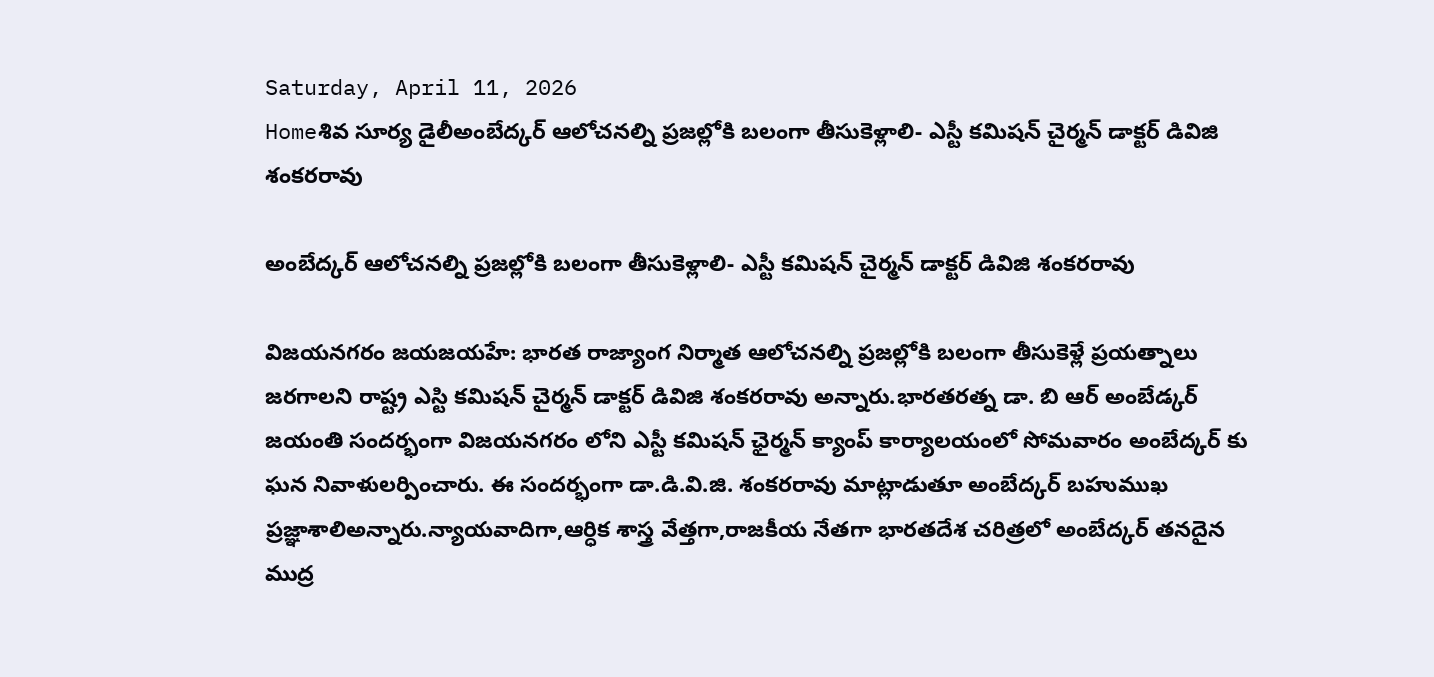Saturday, April 11, 2026
Homeశివ సూర్య డైలీఅంబేద్కర్ ఆలోచనల్ని ప్రజల్లోకి బలంగా తీసుకెళ్లాలి- ఎస్టీ కమిషన్ చైర్మన్ డాక్టర్ డివిజి శంకరరావు

అంబేద్కర్ ఆలోచనల్ని ప్రజల్లోకి బలంగా తీసుకెళ్లాలి- ఎస్టీ కమిషన్ చైర్మన్ డాక్టర్ డివిజి శంకరరావు

విజయనగరం జయజయహే: భారత రాజ్యాంగ నిర్మాత ఆలోచనల్ని ప్రజల్లోకి బలంగా తీసుకెళ్లే ప్రయత్నాలు జరగాలని రాష్ట్ర ఎస్టి కమిషన్ చైర్మన్ డాక్టర్ డివిజి శంకరరావు అన్నారు.భారతరత్న డా. బి ఆర్ అంబేడ్కర్ జయంతి సందర్భంగా విజయనగరం లోని ఎస్టీ కమిషన్ ఛైర్మన్ క్యాంప్ కార్యాలయంలో సోమవారం అంబేద్కర్ కు ఘన నివాళులర్పించారు. ఈ సందర్భంగా డా.డి.వి.జి. శంకరరావు మాట్లాడుతూ అంబేద్కర్ బహుముఖ ప్రజ్ఞాశాలిఅన్నారు.న్యాయవాదిగా,ఆర్ధిక శాస్త్ర వేత్తగా,రాజకీయ నేతగా భారతదేశ చరిత్రలో అంబేద్కర్ తనదైన ముద్ర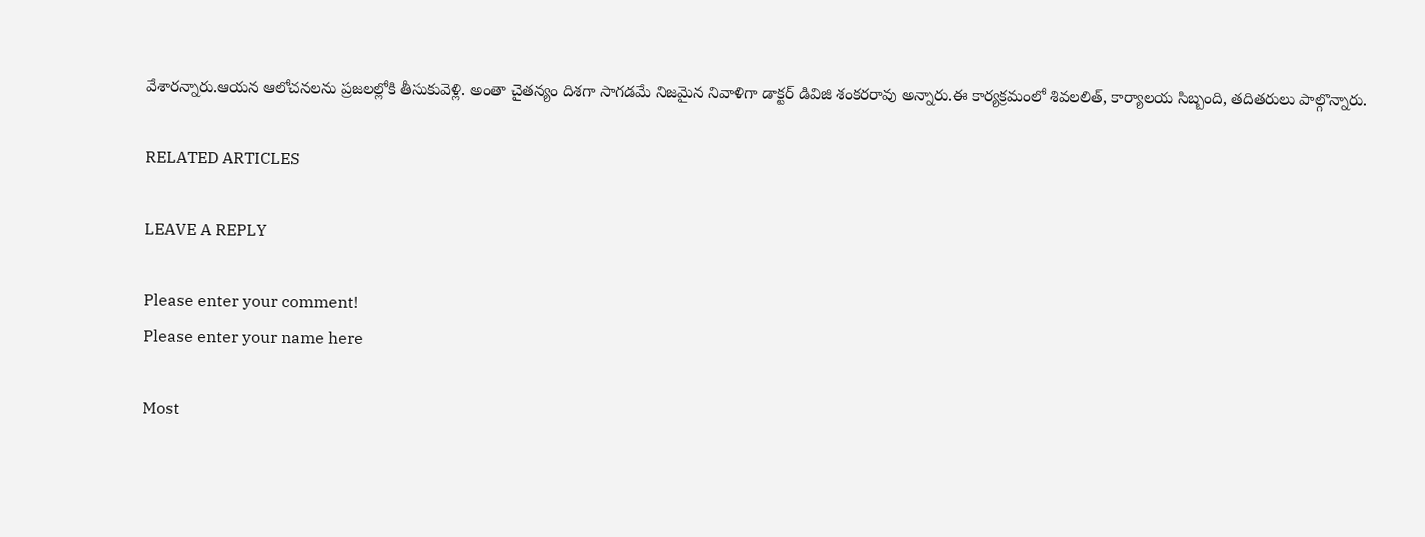వేశారన్నారు.ఆయన ఆలోచనలను ప్రజలల్లోకి తీసుకువెళ్లి. అంతా చైతన్యం దిశగా సాగడమే నిజమైన నివాళిగా డాక్టర్ డివిజి శంకరరావు అన్నారు.ఈ కార్యక్రమంలో శివలలిత్, కార్యాలయ సిబ్బంది, తదితరులు పాల్గొన్నారు.

RELATED ARTICLES

LEAVE A REPLY

Please enter your comment!
Please enter your name here

Most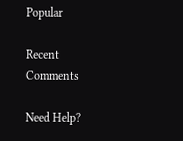Popular

Recent Comments

Need Help?